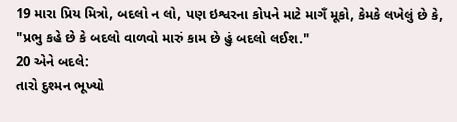19 મારા પ્રિય મિત્રો, બદલો ન લો, પણ ઇશ્વરના કોપને માટે માગઁ મૂકો, કેમકે લખેલું છે કે, "પ્રભુ કહે છે કે બદલો વાળવો મારું કામ છે હું બદલો લઈશ."
20 એને બદલે:
તારો દુશ્મન ભૂખ્યો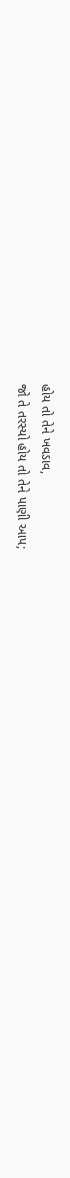હોય તો તેને ખવડાવ,
જો તે તરસ્યો હોય તો તેને પાણી આપ;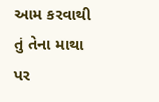આમ કરવાથી તું તેના માથા પર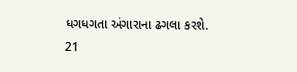ધગધગતા અંગારાના ઢગલા કરશે.
21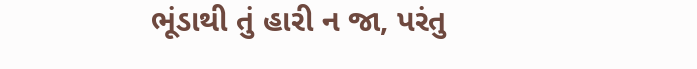ભૂંડાથી તું હારી ન જા, પરંતુ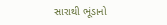સારાથી ભૂંડાનો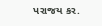પરાજય કર.